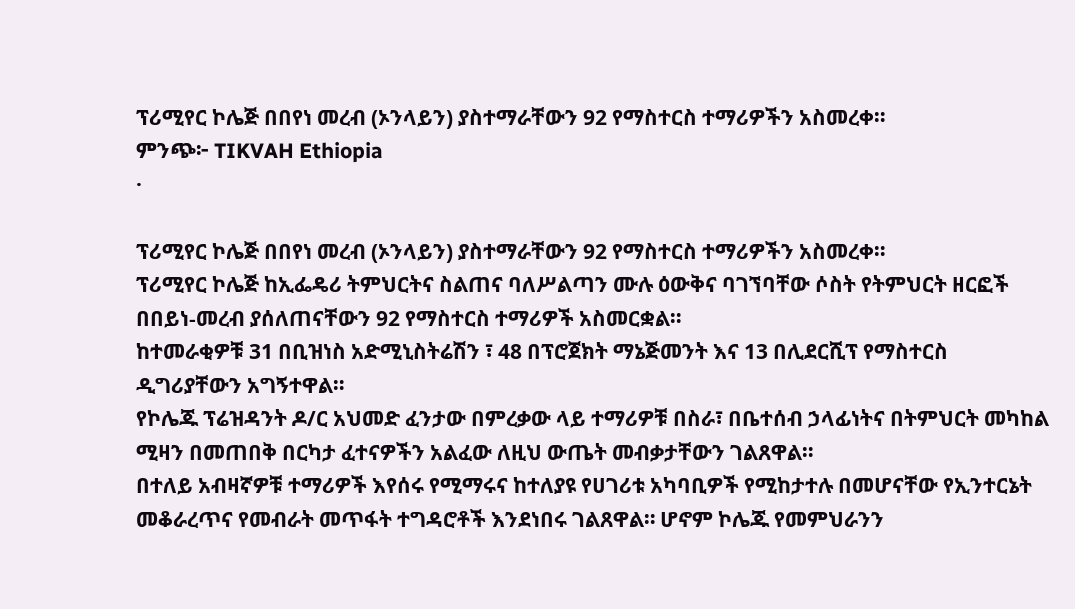ፕሪሚየር ኮሌጅ በበየነ መረብ (ኦንላይን) ያስተማራቸውን 92 የማስተርስ ተማሪዎችን አስመረቀ።
ምንጭ፦ TIKVAH Ethiopia
·

ፕሪሚየር ኮሌጅ በበየነ መረብ (ኦንላይን) ያስተማራቸውን 92 የማስተርስ ተማሪዎችን አስመረቀ።
ፕሪሚየር ኮሌጅ ከኢፌዴሪ ትምህርትና ስልጠና ባለሥልጣን ሙሉ ዕውቅና ባገኘባቸው ሶስት የትምህርት ዘርፎች በበይነ-መረብ ያሰለጠናቸውን 92 የማስተርስ ተማሪዎች አስመርቋል።
ከተመራቂዎቹ 31 በቢዝነስ አድሚኒስትሬሽን ፣ 48 በፕሮጀክት ማኔጅመንት እና 13 በሊደርሺፕ የማስተርስ ዲግሪያቸውን አግኝተዋል።
የኮሌጁ ፕሬዝዳንት ዶ/ር አህመድ ፈንታው በምረቃው ላይ ተማሪዎቹ በስራ፣ በቤተሰብ ኃላፊነትና በትምህርት መካከል ሚዛን በመጠበቅ በርካታ ፈተናዎችን አልፈው ለዚህ ውጤት መብቃታቸውን ገልጸዋል።
በተለይ አብዛኛዎቹ ተማሪዎች እየሰሩ የሚማሩና ከተለያዩ የሀገሪቱ አካባቢዎች የሚከታተሉ በመሆናቸው የኢንተርኔት መቆራረጥና የመብራት መጥፋት ተግዳሮቶች እንደነበሩ ገልጸዋል። ሆኖም ኮሌጁ የመምህራንን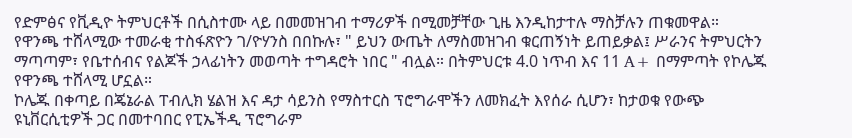የድምፅና የቪዲዮ ትምህርቶች በሲስተሙ ላይ በመመዝገብ ተማሪዎች በሚመቻቸው ጊዜ እንዲከታተሉ ማስቻሉን ጠቁመዋል።
የዋንጫ ተሸላሚው ተመራቂ ተስፋጽዮን ገ/ዮሃንስ በበኩሉ፣ " ይህን ውጤት ለማስመዝገብ ቁርጠኝነት ይጠይቃል፤ ሥራንና ትምህርትን ማጣጣም፣ የቤተሰብና የልጆች ኃላፊነትን መወጣት ተግዳሮት ነበር " ብሏል። በትምህርቱ 4.0 ነጥብ እና 11 A+ በማምጣት የኮሌጁ የዋንጫ ተሸላሚ ሆኗል።
ኮሌጁ በቀጣይ በጄኔራል ፐብሊክ ሄልዝ እና ዳታ ሳይንስ የማስተርስ ፕሮግራሞችን ለመክፈት እየሰራ ሲሆን፣ ከታወቁ የውጭ ዩኒቨርሲቲዎች ጋር በመተባበር የፒኤችዲ ፕሮግራም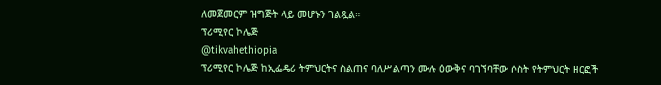ለመጀመርም ዝግጅት ላይ መሆኑን ገልጿል።
ፕሪሚየር ኮሌጅ
@tikvahethiopia
ፕሪሚየር ኮሌጅ ከኢፌዴሪ ትምህርትና ስልጠና ባለሥልጣን ሙሉ ዕውቅና ባገኘባቸው ሶስት የትምህርት ዘርፎች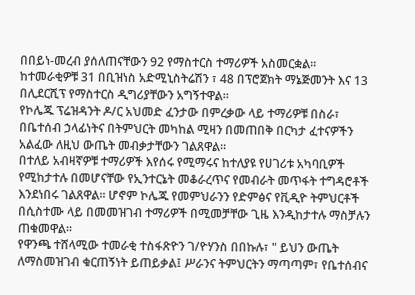በበይነ-መረብ ያሰለጠናቸውን 92 የማስተርስ ተማሪዎች አስመርቋል።
ከተመራቂዎቹ 31 በቢዝነስ አድሚኒስትሬሽን ፣ 48 በፕሮጀክት ማኔጅመንት እና 13 በሊደርሺፕ የማስተርስ ዲግሪያቸውን አግኝተዋል።
የኮሌጁ ፕሬዝዳንት ዶ/ር አህመድ ፈንታው በምረቃው ላይ ተማሪዎቹ በስራ፣ በቤተሰብ ኃላፊነትና በትምህርት መካከል ሚዛን በመጠበቅ በርካታ ፈተናዎችን አልፈው ለዚህ ውጤት መብቃታቸውን ገልጸዋል።
በተለይ አብዛኛዎቹ ተማሪዎች እየሰሩ የሚማሩና ከተለያዩ የሀገሪቱ አካባቢዎች የሚከታተሉ በመሆናቸው የኢንተርኔት መቆራረጥና የመብራት መጥፋት ተግዳሮቶች እንደነበሩ ገልጸዋል። ሆኖም ኮሌጁ የመምህራንን የድምፅና የቪዲዮ ትምህርቶች በሲስተሙ ላይ በመመዝገብ ተማሪዎች በሚመቻቸው ጊዜ እንዲከታተሉ ማስቻሉን ጠቁመዋል።
የዋንጫ ተሸላሚው ተመራቂ ተስፋጽዮን ገ/ዮሃንስ በበኩሉ፣ " ይህን ውጤት ለማስመዝገብ ቁርጠኝነት ይጠይቃል፤ ሥራንና ትምህርትን ማጣጣም፣ የቤተሰብና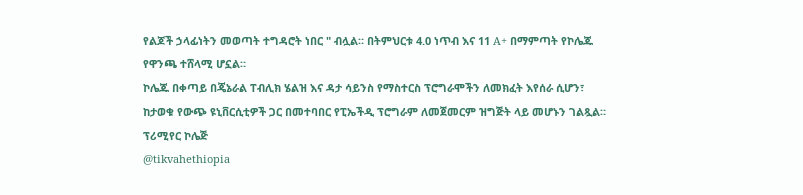የልጆች ኃላፊነትን መወጣት ተግዳሮት ነበር " ብሏል። በትምህርቱ 4.0 ነጥብ እና 11 A+ በማምጣት የኮሌጁ የዋንጫ ተሸላሚ ሆኗል።
ኮሌጁ በቀጣይ በጄኔራል ፐብሊክ ሄልዝ እና ዳታ ሳይንስ የማስተርስ ፕሮግራሞችን ለመክፈት እየሰራ ሲሆን፣ ከታወቁ የውጭ ዩኒቨርሲቲዎች ጋር በመተባበር የፒኤችዲ ፕሮግራም ለመጀመርም ዝግጅት ላይ መሆኑን ገልጿል።
ፕሪሚየር ኮሌጅ
@tikvahethiopia